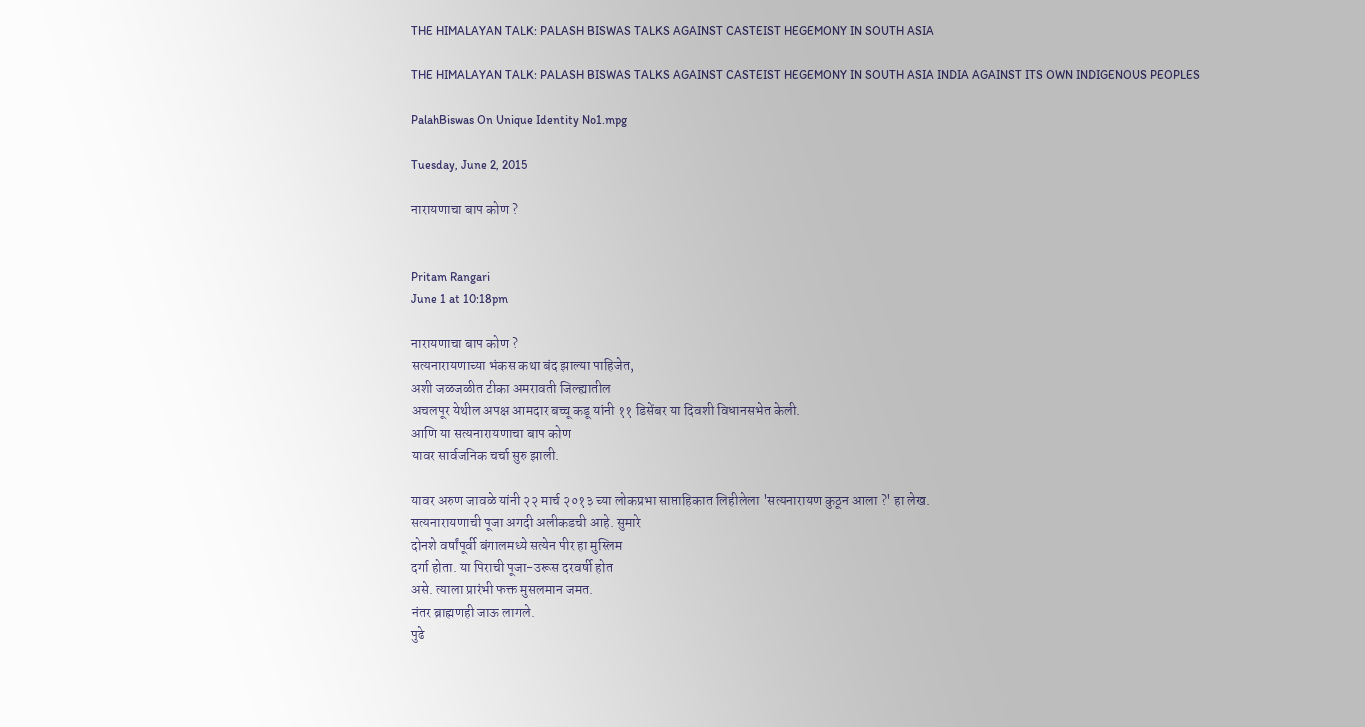THE HIMALAYAN TALK: PALASH BISWAS TALKS AGAINST CASTEIST HEGEMONY IN SOUTH ASIA

THE HIMALAYAN TALK: PALASH BISWAS TALKS AGAINST CASTEIST HEGEMONY IN SOUTH ASIA INDIA AGAINST ITS OWN INDIGENOUS PEOPLES

PalahBiswas On Unique Identity No1.mpg

Tuesday, June 2, 2015

नारायणाचा बाप कोण ?


Pritam Rangari
June 1 at 10:18pm

नारायणाचा बाप कोण ?
सत्यनारायणाच्या भंकस कथा बंद झाल्या पाहिजेत,
अशी जळजळीत टीका अमरावती जिल्ह्यातील
अचलपूर येथील अपक्ष आमदार बच्चू कडू यांनी ११ डिसेंबर या दिवशी विधानसभेत केली.
आणि या सत्यनारायणाचा बाप कोण
यावर सार्वजनिक चर्चा सुरु झाली.

यावर अरुण जावळे यांनी २२ मार्च २०१३ च्या लोकप्रभा साप्ताहिकात लिहीलेला 'सत्यनारायण कुठून आला ?' हा लेख.
सत्यनारायणाची पूजा अगदी अलीकडची आहे. सुमारे
दोनशे वर्षांपूर्वी बंगालमध्ये सत्येन पीर हा मुस्लिम
दर्गा होता. या पिराची पूजा-उरूस दरवर्षी होत
असे. त्याला प्रारंभी फक्त मुसलमान जमत.
नंतर ब्राह्मणही जाऊ लागले.
पुढे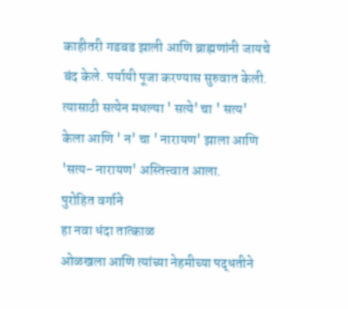काहीतरी गडबड झाली आणि ब्राह्मणांनी जायचे बंद केले. पर्यायी पूजा करण्यास सुरुवात केली. त्यासाठी सत्येन मधल्या ' सत्ये' चा ' सत्य'
केला आणि ' न' चा ' नारायण' झाला आणि 'सत्य- नारायण' अस्तित्त्वात आला.
पुरोहित वर्गाने
हा नवा धंदा तात्काळ
ओळखला आणि त्यांच्या नेहमीच्या पद्धतीने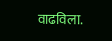वाढविला.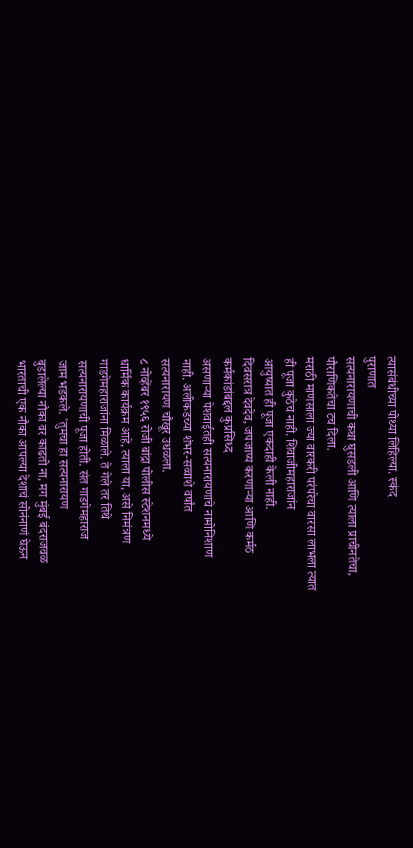त्यासंबंधीच्या पोथ्या लिहिल्या. स्कंद
पुराणात
सत्यनारायणाची कथा घुसडली आणि त्याला प्राचीनतेचा,
पौराणिकतेचा टच दिला.
मराठी माणसाला ज्या वारकरी परंपरेचा वारसा लाभला त्यात
ही पूजा कुठेच नाही. शिवाजीमहाराजांन
आयुष्यात ही पूजा एकदाही केली नाही.
दिवसरात्र देवदेव, जपजाप्य करणाऱ्या आणि कर्मठ
कर्मकांडांबद्दल कुप्रसिध्द
असणाऱ्या पेशवाईतही सत्यनारायणाचे नामोनिशाण
नाही. अलीकडच्या शंभर-सव्वाशे वर्षांत
सत्यनारायण चौखूर उधळला.
८ नोव्हेंबर १९५६ रोजी बांद्रा पोलीस स्टेशनमध्ये
धार्मिक कार्यक्रम आहे, त्याला या, असे निमंत्रण
गाडगेमहाराजांना मिळाले. ते गेले तर तिथे
सत्यनारायणाची पूजा होती. संत गाडगेमहाराज
जाम भडकले. 'तुमचा हा सत्यनारायण
बुडालेल्या नौका वर काढतो ना, मग मुंबई बंदराजवळ
भारताची एक नौका आपल्या देशाचं सोनंनाणं घेऊन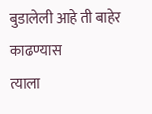बुडालेली आहे ती बाहेर काढण्यास
त्याला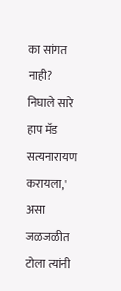का सांगत नाही? निघाले सारे हाप मॅड
सत्यनारायण करायला,' असा जळजळीत
टोला त्यांनी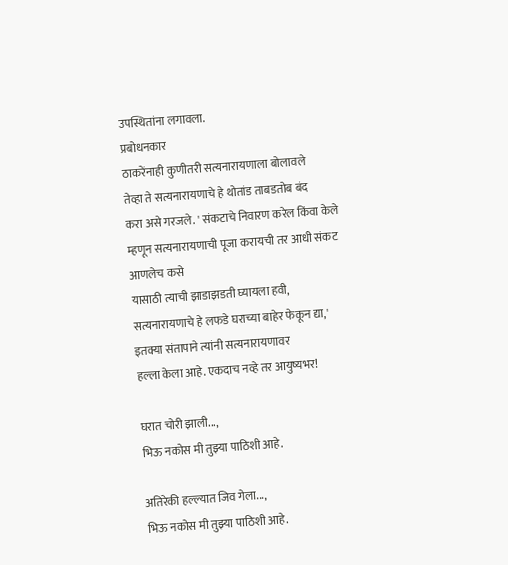उपस्थितांना लगावला.
प्रबोधनकार
ठाकरेंनाही कुणीतरी सत्यनारायणाला बोलावले
तेव्हा ते सत्यनारायणाचे हे थोतांड ताबडतोब बंद
करा असे गरजले. ' संकटाचे निवारण करेल किंवा केले
म्हणून सत्यनारायणाची पूजा करायची तर आधी संकट
आणलेच कसे
यासाठी त्याची झाडाझडती घ्यायला हवी,
सत्यनारायणाचे हे लफडे घराच्या बाहेर फेकून द्या,'
इतक्या संतापाने त्यांनी सत्यनारायणावर
हल्ला केला आहे. एकदाच नव्हे तर आयुष्यभर!

घरात चोरी झाली...,
भिऊ नकोस मी तुझ्या पाठिशी आहे.

अतिरेकी हल्ल्यात जिव गेला...,
भिऊ नकोस मी तुझ्या पाठिशी आहे.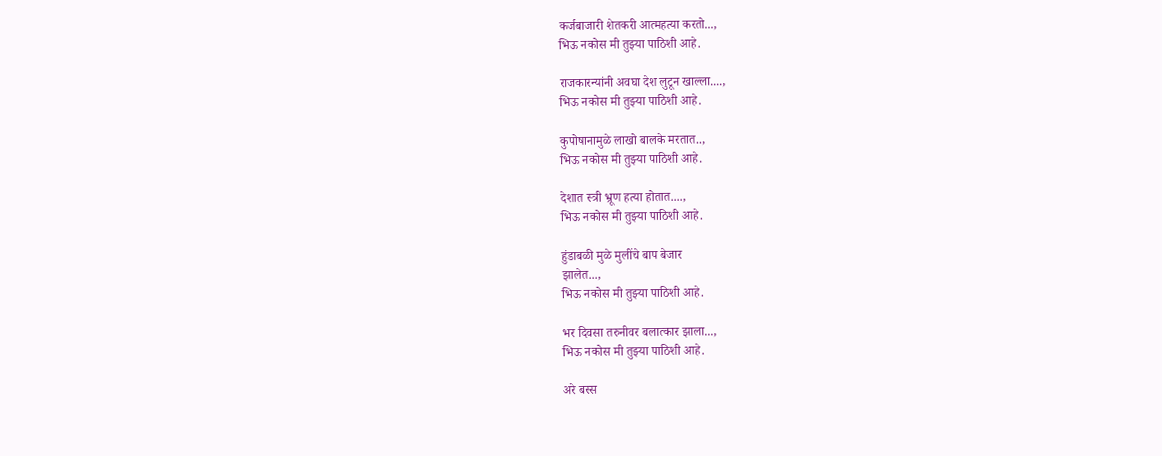कर्जबाजारी शेतकरी आत्महत्या करतो...,
भिऊ नकोस मी तुझ्या पाठिशी आहे.

राजकारन्यांनी अवघा देश लुटून खाल्ला....,
भिऊ नकोस मी तुझ्या पाठिशी आहे.

कुपोषानामुळे लाखो बालके मरतात..,
भिऊ नकोस मी तुझ्या पाठिशी आहे.

देशात स्त्री भ्रूण हत्या होतात....,
भिऊ नकोस मी तुझ्या पाठिशी आहे.

हुंडाबळी मुळे मुलींचे बाप बेजार
झालेत...,
भिऊ नकोस मी तुझ्या पाठिशी आहे.

भर दिवसा तरुनीवर बलात्कार झाला...,
भिऊ नकोस मी तुझ्या पाठिशी आहे.

अरे बस्स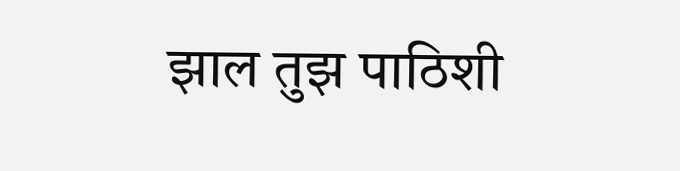झाल तुझ पाठिशी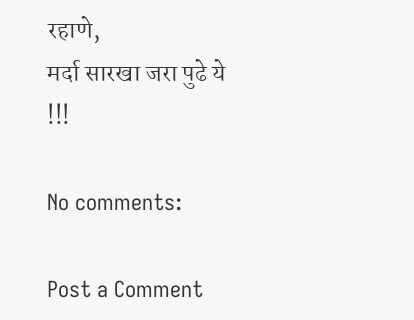रहाणे,
मर्दा सारखा जरा पुढे ये !!!

No comments:

Post a Comment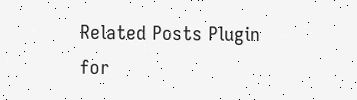Related Posts Plugin for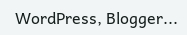WordPress, Blogger...